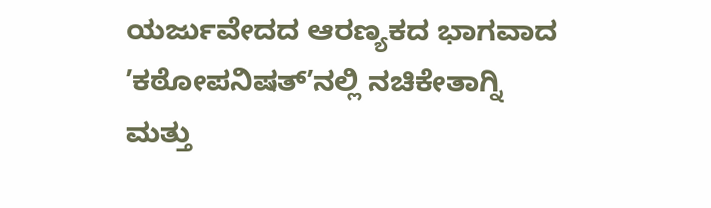ಯರ್ಜುವೇದದ ಆರಣ್ಯಕದ ಭಾಗವಾದ ʼಕಠೋಪನಿಷತ್ʼನಲ್ಲಿ ನಚಿಕೇತಾಗ್ನಿ ಮತ್ತು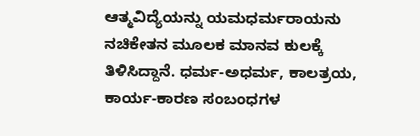ಆತ್ಮವಿದ್ಯೆಯನ್ನು ಯಮಧರ್ಮರಾಯನು ನಚಿಕೇತನ ಮೂಲಕ ಮಾನವ ಕುಲಕ್ಕೆ ತಿಳಿಸಿದ್ದಾನೆ. ಧರ್ಮ-ಅಧರ್ಮ, ಕಾಲತ್ರಯ, ಕಾರ್ಯ-ಕಾರಣ ಸಂಬಂಧಗಳ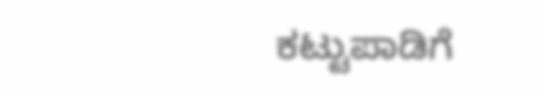ಕಟ್ಟುಪಾಡಿಗೆ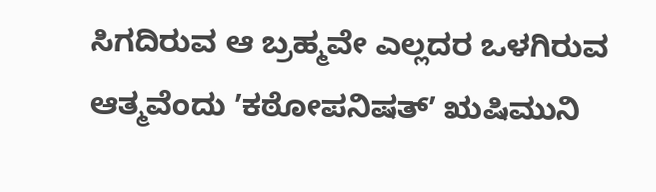ಸಿಗದಿರುವ ಆ ಬ್ರಹ್ಮವೇ ಎಲ್ಲದರ ಒಳಗಿರುವ ಆತ್ಮವೆಂದು ʼಕಠೋಪನಿಷತ್ʼ ಋಷಿಮುನಿ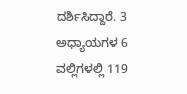ದರ್ಶಿಸಿದ್ದಾರೆ. 3 ಅಧ್ಯಾಯಗಳ 6 ವಲ್ಲಿಗಳಲ್ಲಿ 119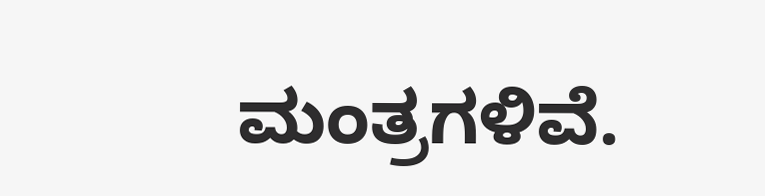ಮಂತ್ರಗಳಿವೆ.